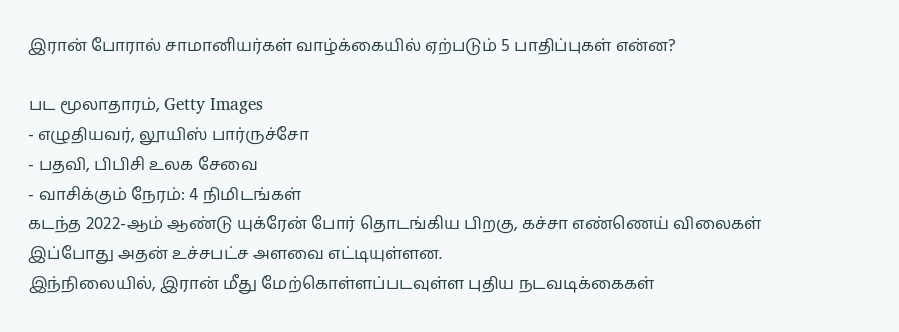இரான் போரால் சாமானியர்கள் வாழ்க்கையில் ஏற்படும் 5 பாதிப்புகள் என்ன?

பட மூலாதாரம், Getty Images
- எழுதியவர், லூயிஸ் பார்ருச்சோ
- பதவி, பிபிசி உலக சேவை
- வாசிக்கும் நேரம்: 4 நிமிடங்கள்
கடந்த 2022-ஆம் ஆண்டு யுக்ரேன் போர் தொடங்கிய பிறகு, கச்சா எண்ணெய் விலைகள் இப்போது அதன் உச்சபட்ச அளவை எட்டியுள்ளன.
இந்நிலையில், இரான் மீது மேற்கொள்ளப்படவுள்ள புதிய நடவடிக்கைகள்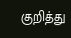குறித்து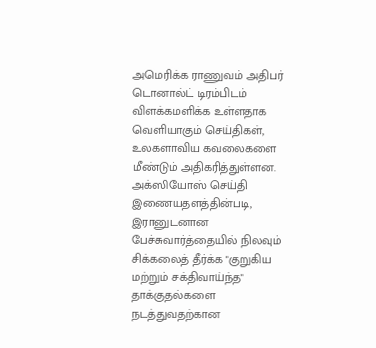அமெரிக்க ராணுவம் அதிபர் டொனால்ட் டிரம்பிடம் விளக்கமளிக்க உள்ளதாக வெளியாகும் செய்திகள், உலகளாவிய கவலைகளை மீண்டும் அதிகரித்துள்ளன.
அக்ஸியோஸ் செய்தி இணையதளத்தின்படி, இரானுடனான பேச்சுவார்த்தையில் நிலவும் சிக்கலைத் தீர்க்க "குறுகிய மற்றும் சக்திவாய்ந்த" தாக்குதல்களை நடத்துவதற்கான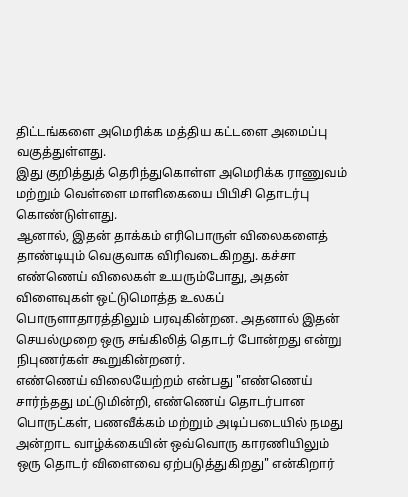திட்டங்களை அமெரிக்க மத்திய கட்டளை அமைப்பு வகுத்துள்ளது.
இது குறித்துத் தெரிந்துகொள்ள அமெரிக்க ராணுவம் மற்றும் வெள்ளை மாளிகையை பிபிசி தொடர்பு கொண்டுள்ளது.
ஆனால், இதன் தாக்கம் எரிபொருள் விலைகளைத் தாண்டியும் வெகுவாக விரிவடைகிறது. கச்சா எண்ணெய் விலைகள் உயரும்போது, அதன் விளைவுகள் ஒட்டுமொத்த உலகப் பொருளாதாரத்திலும் பரவுகின்றன. அதனால் இதன் செயல்முறை ஒரு சங்கிலித் தொடர் போன்றது என்று நிபுணர்கள் கூறுகின்றனர்.
எண்ணெய் விலையேற்றம் என்பது "எண்ணெய் சார்ந்தது மட்டுமின்றி, எண்ணெய் தொடர்பான பொருட்கள், பணவீக்கம் மற்றும் அடிப்படையில் நமது அன்றாட வாழ்க்கையின் ஒவ்வொரு காரணியிலும் ஒரு தொடர் விளைவை ஏற்படுத்துகிறது" என்கிறார்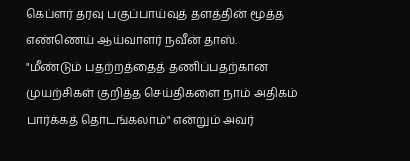கெப்ளர் தரவு பகுப்பாய்வுத் தளத்தின் மூத்த எண்ணெய் ஆய்வாளர் நவீன் தாஸ்.
"மீண்டும் பதற்றத்தைத் தணிப்பதற்கான முயற்சிகள் குறித்த செய்திகளை நாம் அதிகம் பார்க்கத் தொடங்கலாம்" என்றும் அவர்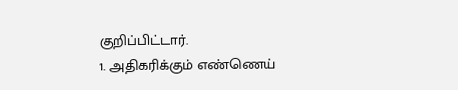குறிப்பிட்டார்.
1. அதிகரிக்கும் எண்ணெய்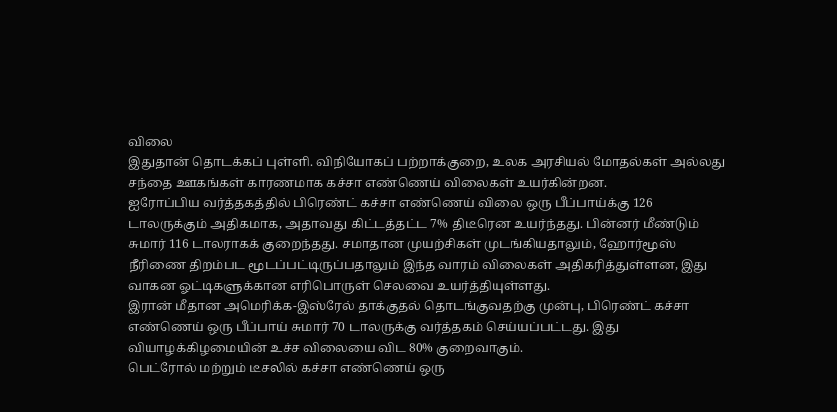விலை
இதுதான் தொடக்கப் புள்ளி. விநியோகப் பற்றாக்குறை, உலக அரசியல் மோதல்கள் அல்லது சந்தை ஊகங்கள் காரணமாக கச்சா எண்ணெய் விலைகள் உயர்கின்றன.
ஐரோப்பிய வர்த்தகத்தில் பிரெண்ட் கச்சா எண்ணெய் விலை ஒரு பீப்பாய்க்கு 126 டாலருக்கும் அதிகமாக, அதாவது கிட்டத்தட்ட 7% திடீரென உயர்ந்தது. பின்னர் மீண்டும் சுமார் 116 டாலராகக் குறைந்தது. சமாதான முயற்சிகள் முடங்கியதாலும், ஹோர்மூஸ் நீரிணை திறம்பட மூடப்பட்டிருப்பதாலும் இந்த வாரம் விலைகள் அதிகரித்துள்ளன, இது வாகன ஓட்டிகளுக்கான எரிபொருள் செலவை உயர்த்தியுள்ளது.
இரான் மீதான அமெரிக்க-இஸ்ரேல் தாக்குதல் தொடங்குவதற்கு முன்பு, பிரெண்ட் கச்சா எண்ணெய் ஒரு பீப்பாய் சுமார் 70 டாலருக்கு வர்த்தகம் செய்யப்பட்டது. இது வியாழக்கிழமையின் உச்ச விலையை விட 80% குறைவாகும்.
பெட்ரோல் மற்றும் டீசலில் கச்சா எண்ணெய் ஒரு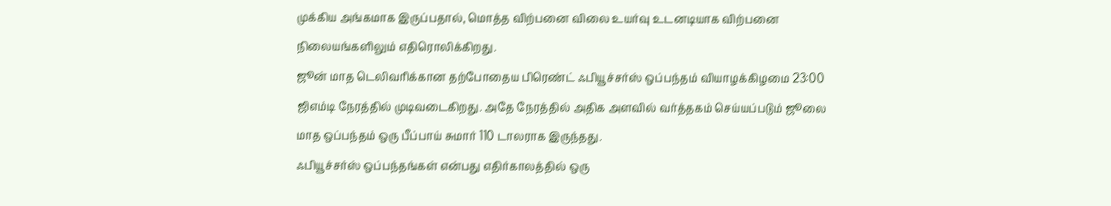முக்கிய அங்கமாக இருப்பதால், மொத்த விற்பனை விலை உயர்வு உடனடியாக விற்பனை நிலையங்களிலும் எதிரொலிக்கிறது.
ஜூன் மாத டெலிவரிக்கான தற்போதைய பிரெண்ட் ஃபியூச்சர்ஸ் ஒப்பந்தம் வியாழக்கிழமை 23:00 ஜிஎம்டி நேரத்தில் முடிவடைகிறது. அதே நேரத்தில் அதிக அளவில் வர்த்தகம் செய்யப்படும் ஜூலை மாத ஒப்பந்தம் ஒரு பீப்பாய் சுமார் 110 டாலராக இருந்தது.
ஃபியூச்சர்ஸ் ஒப்பந்தங்கள் என்பது எதிர்காலத்தில் ஒரு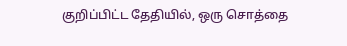குறிப்பிட்ட தேதியில், ஒரு சொத்தை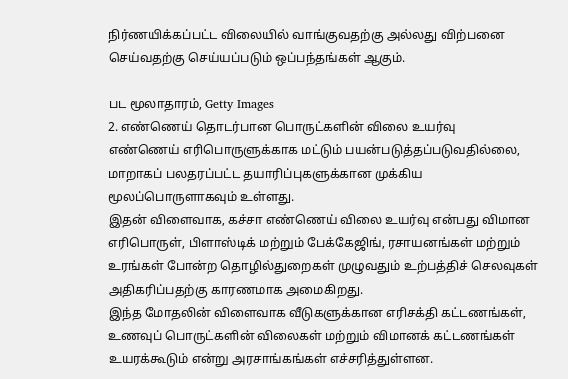நிர்ணயிக்கப்பட்ட விலையில் வாங்குவதற்கு அல்லது விற்பனை செய்வதற்கு செய்யப்படும் ஒப்பந்தங்கள் ஆகும்.

பட மூலாதாரம், Getty Images
2. எண்ணெய் தொடர்பான பொருட்களின் விலை உயர்வு
எண்ணெய் எரிபொருளுக்காக மட்டும் பயன்படுத்தப்படுவதில்லை, மாறாகப் பலதரப்பட்ட தயாரிப்புகளுக்கான முக்கிய மூலப்பொருளாகவும் உள்ளது.
இதன் விளைவாக, கச்சா எண்ணெய் விலை உயர்வு என்பது விமான எரிபொருள், பிளாஸ்டிக் மற்றும் பேக்கேஜிங், ரசாயனங்கள் மற்றும் உரங்கள் போன்ற தொழில்துறைகள் முழுவதும் உற்பத்திச் செலவுகள் அதிகரிப்பதற்கு காரணமாக அமைகிறது.
இந்த மோதலின் விளைவாக வீடுகளுக்கான எரிசக்தி கட்டணங்கள், உணவுப் பொருட்களின் விலைகள் மற்றும் விமானக் கட்டணங்கள் உயரக்கூடும் என்று அரசாங்கங்கள் எச்சரித்துள்ளன.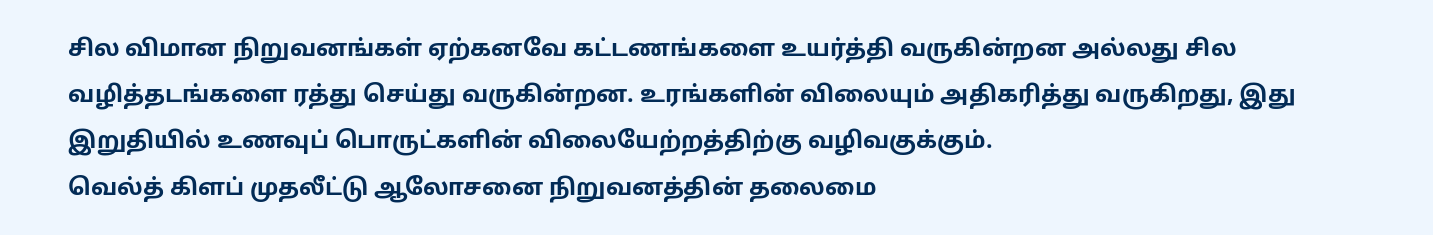சில விமான நிறுவனங்கள் ஏற்கனவே கட்டணங்களை உயர்த்தி வருகின்றன அல்லது சில வழித்தடங்களை ரத்து செய்து வருகின்றன. உரங்களின் விலையும் அதிகரித்து வருகிறது, இது இறுதியில் உணவுப் பொருட்களின் விலையேற்றத்திற்கு வழிவகுக்கும்.
வெல்த் கிளப் முதலீட்டு ஆலோசனை நிறுவனத்தின் தலைமை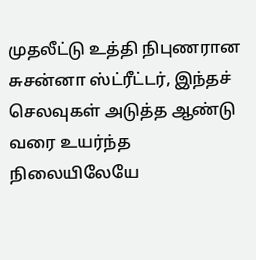முதலீட்டு உத்தி நிபுணரான சுசன்னா ஸ்ட்ரீட்டர், இந்தச் செலவுகள் அடுத்த ஆண்டு வரை உயர்ந்த நிலையிலேயே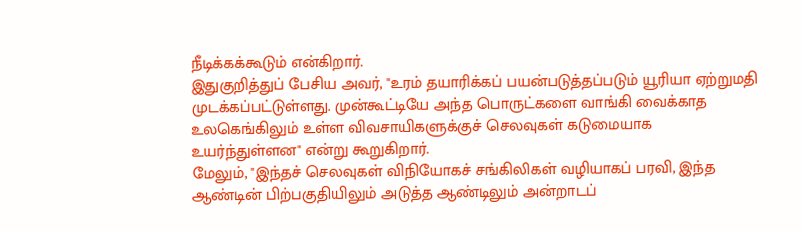நீடிக்கக்கூடும் என்கிறார்.
இதுகுறித்துப் பேசிய அவர், "உரம் தயாரிக்கப் பயன்படுத்தப்படும் யூரியா ஏற்றுமதி முடக்கப்பட்டுள்ளது. முன்கூட்டியே அந்த பொருட்களை வாங்கி வைக்காத உலகெங்கிலும் உள்ள விவசாயிகளுக்குச் செலவுகள் கடுமையாக உயர்ந்துள்ளன" என்று கூறுகிறார்.
மேலும், "இந்தச் செலவுகள் விநியோகச் சங்கிலிகள் வழியாகப் பரவி, இந்த ஆண்டின் பிற்பகுதியிலும் அடுத்த ஆண்டிலும் அன்றாடப்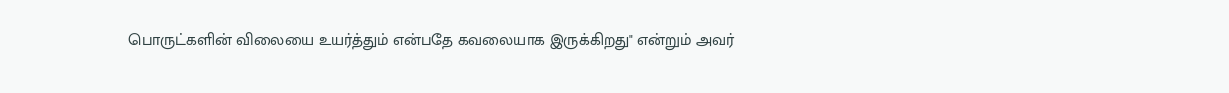பொருட்களின் விலையை உயர்த்தும் என்பதே கவலையாக இருக்கிறது" என்றும் அவர்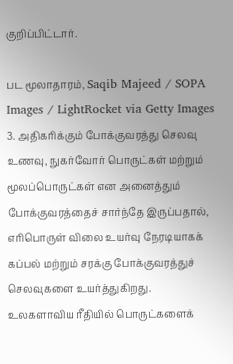குறிப்பிட்டார்.

பட மூலாதாரம், Saqib Majeed / SOPA Images / LightRocket via Getty Images
3. அதிகரிக்கும் போக்குவரத்து செலவு
உணவு, நுகர்வோர் பொருட்கள் மற்றும் மூலப்பொருட்கள் என அனைத்தும் போக்குவரத்தைச் சார்ந்தே இருப்பதால், எரிபொருள் விலை உயர்வு நேரடியாகக் கப்பல் மற்றும் சரக்கு போக்குவரத்துச் செலவுகளை உயர்த்துகிறது.
உலகளாவிய ரீதியில் பொருட்களைக்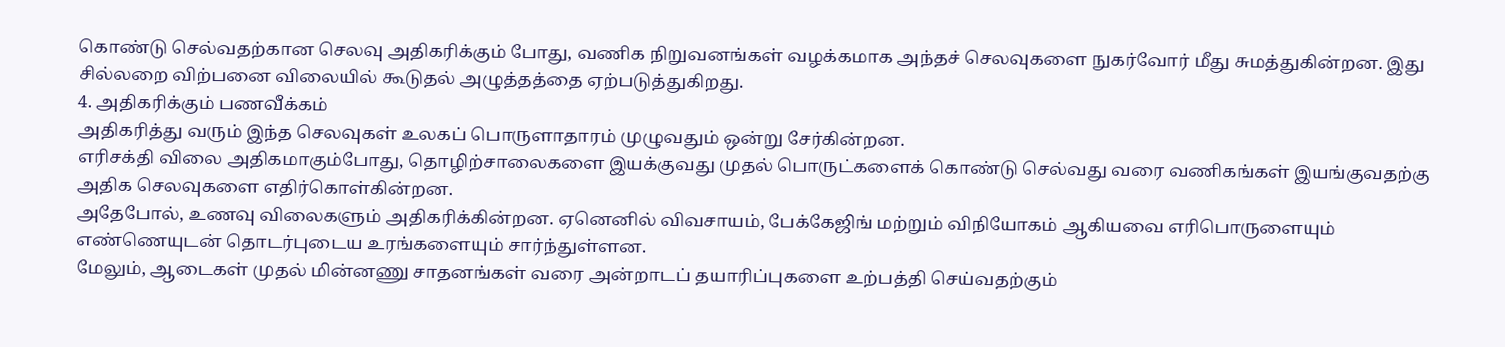கொண்டு செல்வதற்கான செலவு அதிகரிக்கும் போது, வணிக நிறுவனங்கள் வழக்கமாக அந்தச் செலவுகளை நுகர்வோர் மீது சுமத்துகின்றன. இது சில்லறை விற்பனை விலையில் கூடுதல் அழுத்தத்தை ஏற்படுத்துகிறது.
4. அதிகரிக்கும் பணவீக்கம்
அதிகரித்து வரும் இந்த செலவுகள் உலகப் பொருளாதாரம் முழுவதும் ஒன்று சேர்கின்றன.
எரிசக்தி விலை அதிகமாகும்போது, தொழிற்சாலைகளை இயக்குவது முதல் பொருட்களைக் கொண்டு செல்வது வரை வணிகங்கள் இயங்குவதற்கு அதிக செலவுகளை எதிர்கொள்கின்றன.
அதேபோல், உணவு விலைகளும் அதிகரிக்கின்றன. ஏனெனில் விவசாயம், பேக்கேஜிங் மற்றும் விநியோகம் ஆகியவை எரிபொருளையும் எண்ணெயுடன் தொடர்புடைய உரங்களையும் சார்ந்துள்ளன.
மேலும், ஆடைகள் முதல் மின்னணு சாதனங்கள் வரை அன்றாடப் தயாரிப்புகளை உற்பத்தி செய்வதற்கும்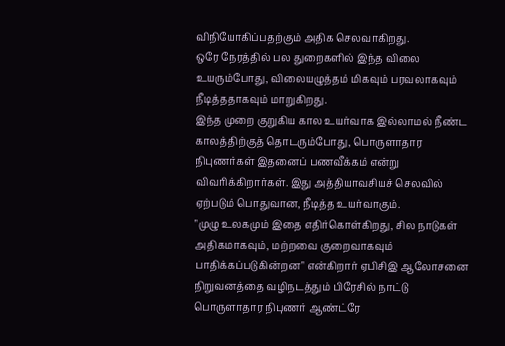விநியோகிப்பதற்கும் அதிக செலவாகிறது.
ஒரே நேரத்தில் பல துறைகளில் இந்த விலை உயரும்போது, விலையழுத்தம் மிகவும் பரவலாகவும் நீடித்ததாகவும் மாறுகிறது.
இந்த முறை குறுகிய கால உயர்வாக இல்லாமல் நீண்ட காலத்திற்குத் தொடரும்போது, பொருளாதார நிபுணர்கள் இதனைப் பணவீக்கம் என்று விவரிக்கிறார்கள். இது அத்தியாவசியச் செலவில் ஏற்படும் பொதுவான, நீடித்த உயர்வாகும்.
"முழு உலகமும் இதை எதிர்கொள்கிறது, சில நாடுகள் அதிகமாகவும், மற்றவை குறைவாகவும் பாதிக்கப்படுகின்றன" என்கிறார் ஏபிசிஇ ஆலோசனை நிறுவனத்தை வழிநடத்தும் பிரேசில் நாட்டு பொருளாதார நிபுணர் ஆண்ட்ரே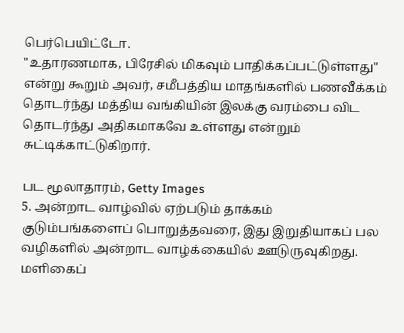பெர்பெயிட்டோ.
"உதாரணமாக, பிரேசில் மிகவும் பாதிக்கப்பட்டுள்ளது" என்று கூறும் அவர், சமீபத்திய மாதங்களில் பணவீக்கம் தொடர்ந்து மத்திய வங்கியின் இலக்கு வரம்பை விட தொடர்ந்து அதிகமாகவே உள்ளது என்றும் சுட்டிக்காட்டுகிறார்.

பட மூலாதாரம், Getty Images
5. அன்றாட வாழ்வில் ஏற்படும் தாக்கம்
குடும்பங்களைப் பொறுத்தவரை, இது இறுதியாகப் பல வழிகளில் அன்றாட வாழ்க்கையில் ஊடுருவுகிறது. மளிகைப்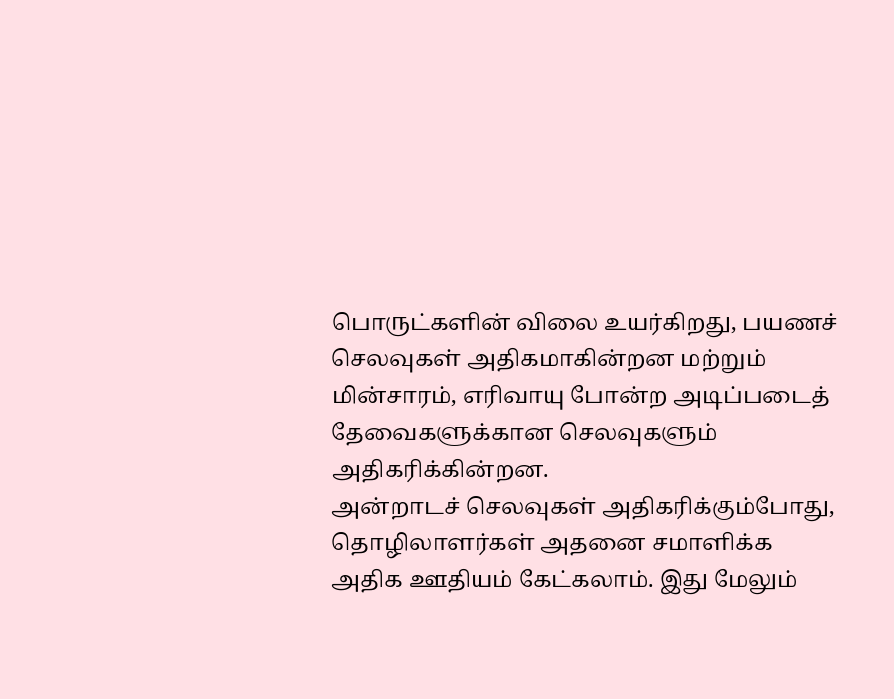பொருட்களின் விலை உயர்கிறது, பயணச் செலவுகள் அதிகமாகின்றன மற்றும் மின்சாரம், எரிவாயு போன்ற அடிப்படைத் தேவைகளுக்கான செலவுகளும் அதிகரிக்கின்றன.
அன்றாடச் செலவுகள் அதிகரிக்கும்போது, தொழிலாளர்கள் அதனை சமாளிக்க அதிக ஊதியம் கேட்கலாம். இது மேலும்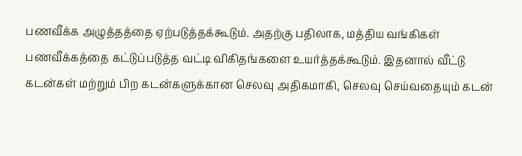பணவீக்க அழுத்தத்தை ஏற்படுத்தக்கூடும். அதற்கு பதிலாக, மத்திய வங்கிகள் பணவீக்கத்தை கட்டுப்படுத்த வட்டி விகிதங்களை உயர்த்தக்கூடும். இதனால் வீட்டு கடன்கள் மற்றும் பிற கடன்களுக்கான செலவு அதிகமாகி, செலவு செய்வதையும் கடன்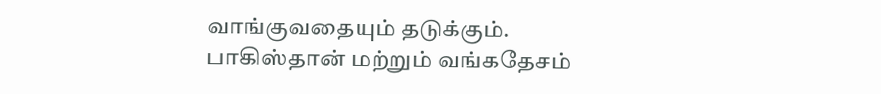வாங்குவதையும் தடுக்கும்.
பாகிஸ்தான் மற்றும் வங்கதேசம்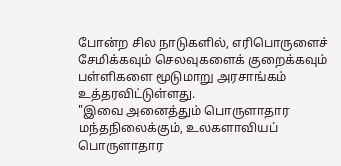போன்ற சில நாடுகளில், எரிபொருளைச் சேமிக்கவும் செலவுகளைக் குறைக்கவும் பள்ளிகளை மூடுமாறு அரசாங்கம் உத்தரவிட்டுள்ளது.
"இவை அனைத்தும் பொருளாதார மந்தநிலைக்கும், உலகளாவியப் பொருளாதார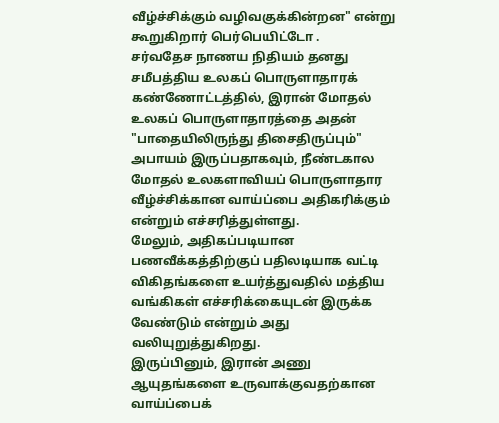வீழ்ச்சிக்கும் வழிவகுக்கின்றன" என்று கூறுகிறார் பெர்பெயிட்டோ .
சர்வதேச நாணய நிதியம் தனது சமீபத்திய உலகப் பொருளாதாரக் கண்ணோட்டத்தில், இரான் மோதல் உலகப் பொருளாதாரத்தை அதன் "பாதையிலிருந்து திசைதிருப்பும்" அபாயம் இருப்பதாகவும், நீண்டகால மோதல் உலகளாவியப் பொருளாதார வீழ்ச்சிக்கான வாய்ப்பை அதிகரிக்கும் என்றும் எச்சரித்துள்ளது.
மேலும், அதிகப்படியான பணவீக்கத்திற்குப் பதிலடியாக வட்டி விகிதங்களை உயர்த்துவதில் மத்திய வங்கிகள் எச்சரிக்கையுடன் இருக்க வேண்டும் என்றும் அது வலியுறுத்துகிறது.
இருப்பினும், இரான் அணு ஆயுதங்களை உருவாக்குவதற்கான வாய்ப்பைக்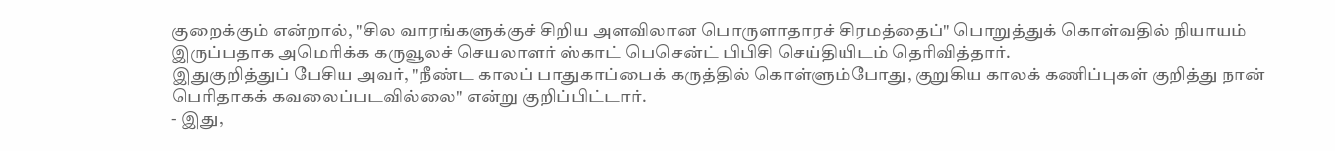குறைக்கும் என்றால், "சில வாரங்களுக்குச் சிறிய அளவிலான பொருளாதாரச் சிரமத்தைப்" பொறுத்துக் கொள்வதில் நியாயம் இருப்பதாக அமெரிக்க கருவூலச் செயலாளர் ஸ்காட் பெசென்ட் பிபிசி செய்தியிடம் தெரிவித்தார்.
இதுகுறித்துப் பேசிய அவர், "நீண்ட காலப் பாதுகாப்பைக் கருத்தில் கொள்ளும்போது, குறுகிய காலக் கணிப்புகள் குறித்து நான் பெரிதாகக் கவலைப்படவில்லை" என்று குறிப்பிட்டார்.
- இது,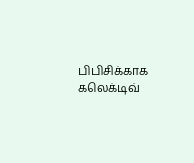பிபிசிக்காக கலெக்டிவ்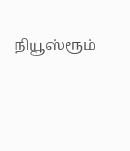நியூஸ்ரூம்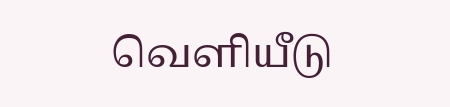வெளியீடு